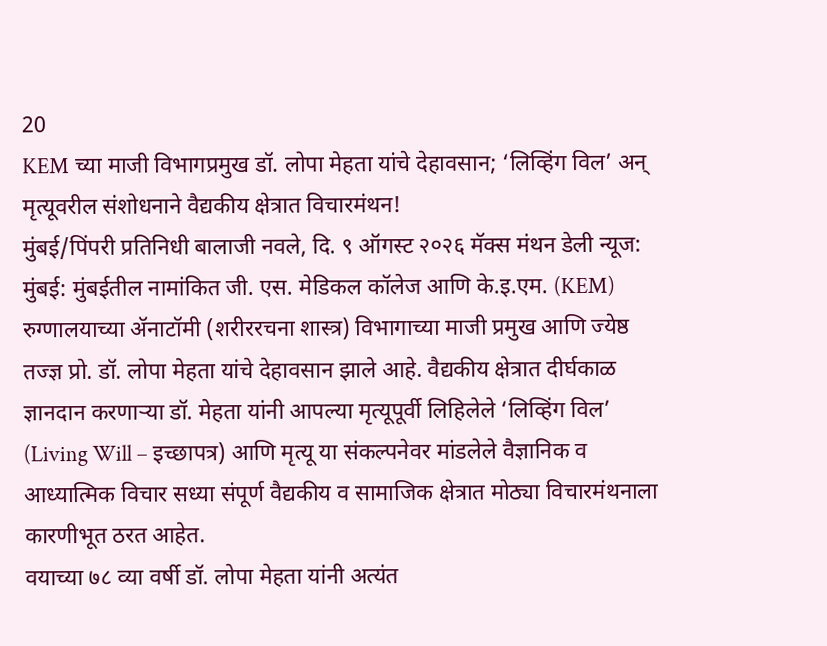20
KEM च्या माजी विभागप्रमुख डॉ. लोपा मेहता यांचे देहावसान; ‘लिव्हिंग विल’ अन् मृत्यूवरील संशोधनाने वैद्यकीय क्षेत्रात विचारमंथन!
मुंबई/पिंपरी प्रतिनिधी बालाजी नवले, दि. ९ ऑगस्ट २०२६ मॅक्स मंथन डेली न्यूज:
मुंबई: मुंबईतील नामांकित जी. एस. मेडिकल कॉलेज आणि के.इ.एम. (KEM) रुग्णालयाच्या ॲनाटॉमी (शरीररचना शास्त्र) विभागाच्या माजी प्रमुख आणि ज्येष्ठ तज्ज्ञ प्रो. डॉ. लोपा मेहता यांचे देहावसान झाले आहे. वैद्यकीय क्षेत्रात दीर्घकाळ ज्ञानदान करणाऱ्या डॉ. मेहता यांनी आपल्या मृत्यूपूर्वी लिहिलेले ‘लिव्हिंग विल’ (Living Will – इच्छापत्र) आणि मृत्यू या संकल्पनेवर मांडलेले वैज्ञानिक व आध्यात्मिक विचार सध्या संपूर्ण वैद्यकीय व सामाजिक क्षेत्रात मोठ्या विचारमंथनाला कारणीभूत ठरत आहेत.
वयाच्या ७८ व्या वर्षी डॉ. लोपा मेहता यांनी अत्यंत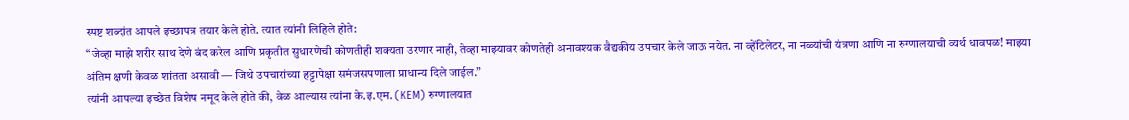स्पष्ट शब्दांत आपले इच्छापत्र तयार केले होते. त्यात त्यांनी लिहिले होते:
“जेव्हा माझे शरीर साथ देणे बंद करेल आणि प्रकृतीत सुधारणेची कोणतीही शक्यता उरणार नाही, तेव्हा माझ्यावर कोणतेही अनावश्यक वैद्यकीय उपचार केले जाऊ नयेत. ना व्हेंटिलेटर, ना नळ्यांची यंत्रणा आणि ना रुग्णालयाची व्यर्थ धावपळ! माझ्या अंतिम क्षणी केवळ शांतता असावी — जिथे उपचारांच्या हट्टापेक्षा समंजसपणाला प्राधान्य दिले जाईल.”
त्यांनी आपल्या इच्छेत विशेष नमूद केले होते की, वेळ आल्यास त्यांना के.इ.एम. (KEM) रुग्णालयात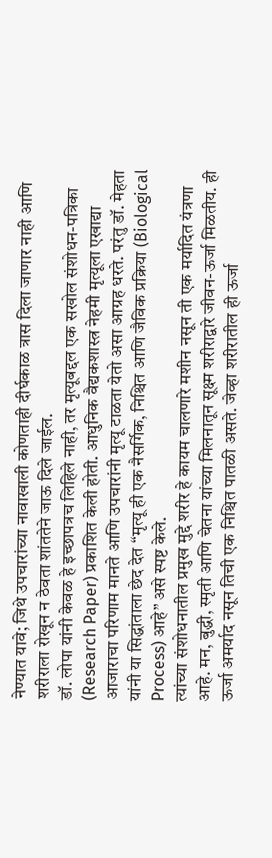नेण्यात यावे; जिथे उपचारांच्या नावाखाली कोणताही दीर्घकाळ त्रास दिला जाणार नाही आणि शरीराला रोखून न ठेवता शांततेने जाऊ दिले जाईल.
डॉ. लोपा यांनी केवळ हे इच्छापत्रच लिहिले नाही, तर मृत्यूबद्दल एक सखोल संशोधन-पत्रिका (Research Paper) प्रकाशित केली होती. आधुनिक वैद्यकशास्त्र नेहमी मृत्यूला एखाद्या आजाराचा परिणाम मानते आणि उपचारांनी मृत्यू टाळता येतो असा आग्रह धरते. परंतु डॉ. मेहता यांनी या सिद्धांताला छेद देत “मृत्यू ही एक नैसर्गिक, निश्चित आणि जैविक प्रक्रिया (Biological Process) आहे” असे स्पष्ट केले.
त्यांच्या संशोधनातील प्रमुख मुद्दे शरीर हे कायम चालणारे मशीन नसून ती एक मर्यादित यंत्रणा आहे. मन, बुद्धी, स्मृती आणि चेतना यांच्या मिलनातून सूक्ष्म शरीराद्वारे जीवन-ऊर्जा मिळतीय. ही ऊर्जा अमर्याद नसून तिची एक निश्चित पातळी असते. जेव्हा शरीरातील ही ऊर्जा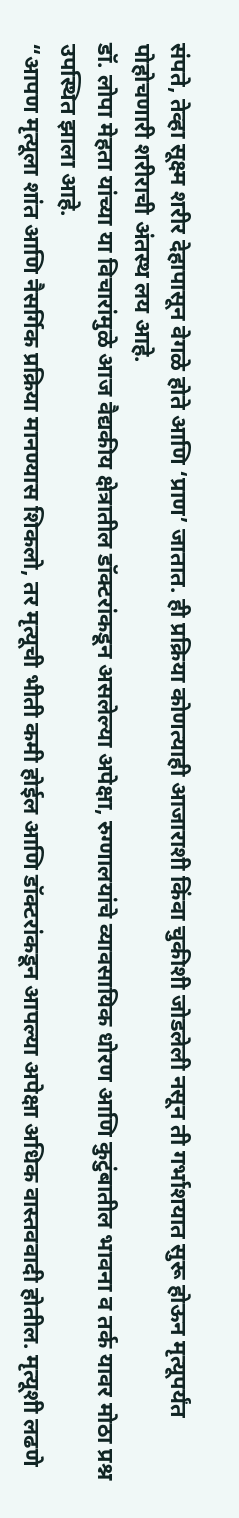संपते, तेव्हा सूक्ष्म शरीर देहापासून वेगळे होते आणि ‘प्राण’ जातात. ही प्रक्रिया कोणत्याही आजाराशी किंवा चुकीशी जोडलेली नसून ती गर्भाशयात सुरू होऊन मृत्यूपर्यंत पोहोचणारी शरीराची अंतस्थ लय आहे.
डॉ. लोपा मेहता यांच्या या विचारांमुळे आज वैद्यकीय क्षेत्रातील डॉक्टरांकडून असलेल्या अपेक्षा, रुग्णालयांचे व्यावसायिक धोरण आणि कुटुंबातील भावना व तर्क यावर मोठा प्रश्न उपस्थित झाला आहे.
“आपण मृत्यूला शांत आणि नैसर्गिक प्रक्रिया मानण्यास शिकलो, तर मृत्यूची भीती कमी होईल आणि डॉक्टरांकडून आपल्या अपेक्षा अधिक वास्तववादी होतील. मृत्यूशी लढणे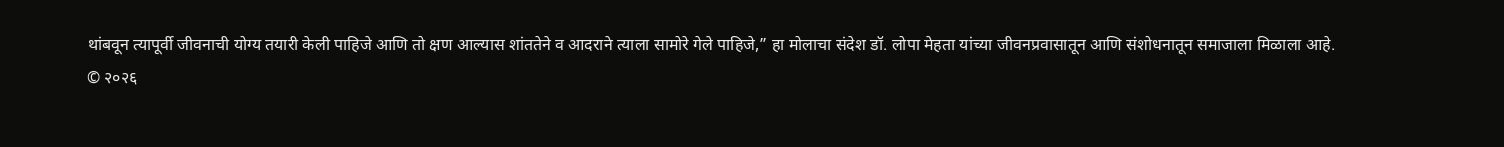थांबवून त्यापूर्वी जीवनाची योग्य तयारी केली पाहिजे आणि तो क्षण आल्यास शांततेने व आदराने त्याला सामोरे गेले पाहिजे,” हा मोलाचा संदेश डॉ. लोपा मेहता यांच्या जीवनप्रवासातून आणि संशोधनातून समाजाला मिळाला आहे.
© २०२६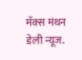मॅक्स मंथन डेली न्यूज.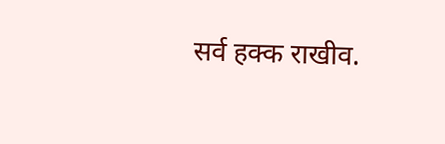सर्व हक्क राखीव.